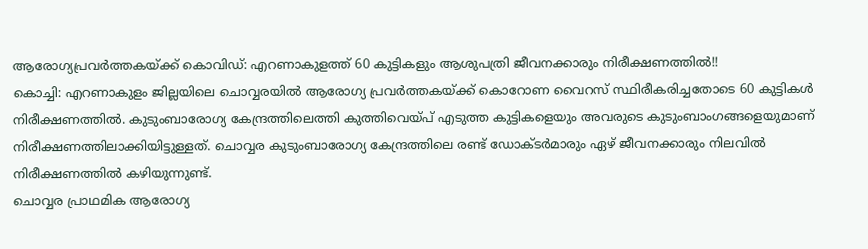ആരോഗ്യപ്രവർത്തകയ്ക്ക് കൊവിഡ്: എറണാകുളത്ത് 60 കുട്ടികളും ആശുപത്രി ജീവനക്കാരും നിരീക്ഷണത്തിൽ!!
കൊച്ചി: എറണാകുളം ജില്ലയിലെ ചൊവ്വരയിൽ ആരോഗ്യ പ്രവർത്തകയ്ക്ക് കൊറോണ വൈറസ് സ്ഥിരീകരിച്ചതോടെ 60 കുട്ടികൾ നിരീക്ഷണത്തിൽ. കുടുംബാരോഗ്യ കേന്ദ്രത്തിലെത്തി കുത്തിവെയ്പ് എടുത്ത കുട്ടികളെയും അവരുടെ കുടുംബാംഗങ്ങളെയുമാണ് നിരീക്ഷണത്തിലാക്കിയിട്ടുള്ളത്. ചൊവ്വര കുടുംബാരോഗ്യ കേന്ദ്രത്തിലെ രണ്ട് ഡോക്ടർമാരും ഏഴ് ജീവനക്കാരും നിലവിൽ നിരീക്ഷണത്തിൽ കഴിയുന്നുണ്ട്.
ചൊവ്വര പ്രാഥമിക ആരോഗ്യ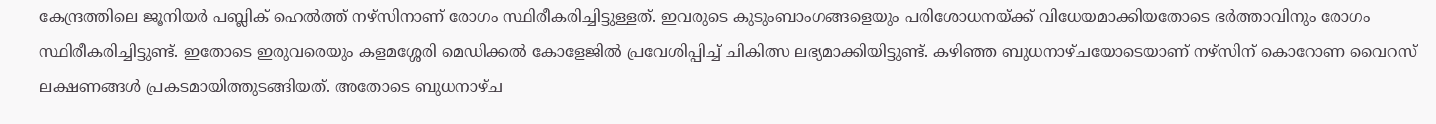കേന്ദ്രത്തിലെ ജൂനിയർ പബ്ലിക് ഹെൽത്ത് നഴ്സിനാണ് രോഗം സ്ഥിരീകരിച്ചിട്ടുള്ളത്. ഇവരുടെ കുടുംബാംഗങ്ങളെയും പരിശോധനയ്ക്ക് വിധേയമാക്കിയതോടെ ഭർത്താവിനും രോഗം സ്ഥിരീകരിച്ചിട്ടുണ്ട്. ഇതോടെ ഇരുവരെയും കളമശ്ശേരി മെഡിക്കൽ കോളേജിൽ പ്രവേശിപ്പിച്ച് ചികിത്സ ലഭ്യമാക്കിയിട്ടുണ്ട്. കഴിഞ്ഞ ബുധനാഴ്ചയോടെയാണ് നഴ്സിന് കൊറോണ വൈറസ് ലക്ഷണങ്ങൾ പ്രകടമായിത്തുടങ്ങിയത്. അതോടെ ബുധനാഴ്ച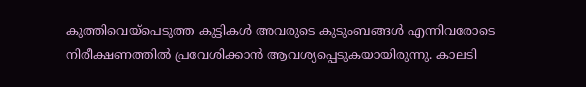കുത്തിവെയ്പെടുത്ത കുട്ടികൾ അവരുടെ കുടുംബങ്ങൾ എന്നിവരോടെ നിരീക്ഷണത്തിൽ പ്രവേശിക്കാൻ ആവശ്യപ്പെടുകയായിരുന്നു. കാലടി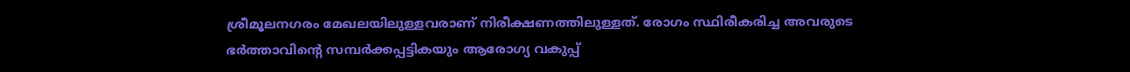ശ്രീമൂലനഗരം മേഖലയിലുള്ളവരാണ് നിരീക്ഷണത്തിലുള്ളത്. രോഗം സ്ഥിരീകരിച്ച അവരുടെ ഭർത്താവിന്റെ സമ്പർക്കപ്പട്ടികയും ആരോഗ്യ വകുപ്പ്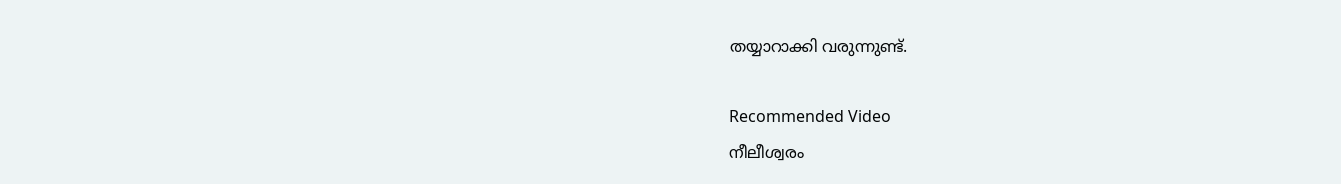തയ്യാറാക്കി വരുന്നുണ്ട്.

Recommended Video
നീലീശ്വരം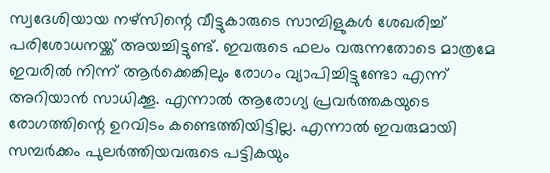സ്വദേശിയായ നഴ്സിന്റെ വീട്ടുകാരുടെ സാമ്പിളുകൾ ശേഖരിച്ച് പരിശോധനയ്ക്ക് അയച്ചിട്ടുണ്ട്. ഇവരുടെ ഫലം വരുന്നതോടെ മാത്രമേ ഇവരിൽ നിന്ന് ആർക്കെങ്കിലും രോഗം വ്യാപിച്ചിട്ടുണ്ടോ എന്ന് അറിയാൻ സാധിക്കൂ. എന്നാൽ ആരോഗ്യ പ്രവർത്തകയുടെ രോഗത്തിന്റെ ഉറവിടം കണ്ടെത്തിയിട്ടില്ല. എന്നാൽ ഇവരുമായി സമ്പർക്കം പുലർത്തിയവരുടെ പട്ടികയും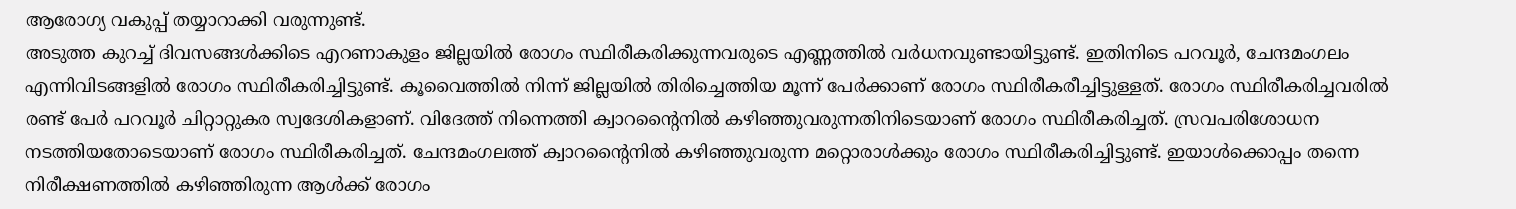ആരോഗ്യ വകുപ്പ് തയ്യാറാക്കി വരുന്നുണ്ട്.
അടുത്ത കുറച്ച് ദിവസങ്ങൾക്കിടെ എറണാകുളം ജില്ലയിൽ രോഗം സ്ഥിരീകരിക്കുന്നവരുടെ എണ്ണത്തിൽ വർധനവുണ്ടായിട്ടുണ്ട്. ഇതിനിടെ പറവൂർ, ചേന്ദമംഗലം എന്നിവിടങ്ങളിൽ രോഗം സ്ഥിരീകരിച്ചിട്ടുണ്ട്. കൂവൈത്തിൽ നിന്ന് ജില്ലയിൽ തിരിച്ചെത്തിയ മൂന്ന് പേർക്കാണ് രോഗം സ്ഥിരീകരീച്ചിട്ടുള്ളത്. രോഗം സ്ഥിരീകരിച്ചവരിൽ രണ്ട് പേർ പറവൂർ ചിറ്റാറ്റുകര സ്വദേശികളാണ്. വിദേത്ത് നിന്നെത്തി ക്വാറന്റൈനിൽ കഴിഞ്ഞുവരുന്നതിനിടെയാണ് രോഗം സ്ഥിരീകരിച്ചത്. സ്രവപരിശോധന നടത്തിയതോടെയാണ് രോഗം സ്ഥിരീകരിച്ചത്. ചേന്ദമംഗലത്ത് ക്വാറന്റൈനിൽ കഴിഞ്ഞുവരുന്ന മറ്റൊരാൾക്കും രോഗം സ്ഥിരീകരിച്ചിട്ടുണ്ട്. ഇയാൾക്കൊപ്പം തന്നെ നിരീക്ഷണത്തിൽ കഴിഞ്ഞിരുന്ന ആൾക്ക് രോഗം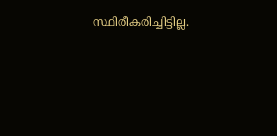സ്ഥിരീകരിച്ചിട്ടില്ല.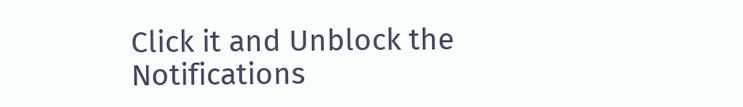Click it and Unblock the Notifications